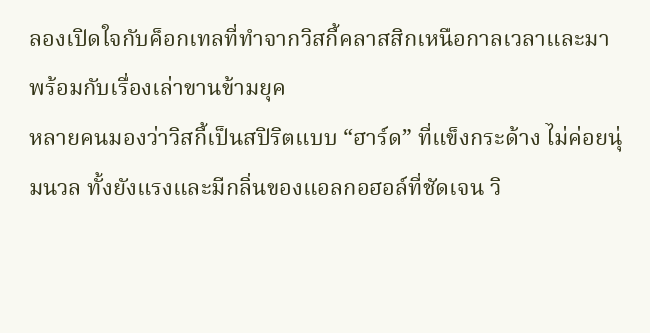ลองเปิดใจกับค็อกเทลที่ทำจากวิสกี้คลาสสิกเหนือกาลเวลาและมาพร้อมกับเรื่องเล่าขานข้ามยุค
หลายคนมองว่าวิสกี้เป็นสปิริตแบบ “ฮาร์ด” ที่แข็งกระด้าง ไม่ค่อยนุ่มนวล ทั้งยังแรงและมีกลิ่นของแอลกอฮอล์ที่ชัดเจน วิ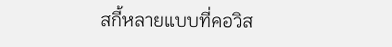สกี้หลายแบบที่คอวิส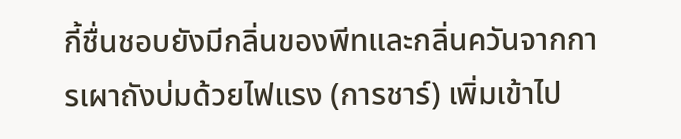กี้ชื่นชอบยังมีกลิ่นของพีทและกลิ่นควันจากการเผาถังบ่มด้วยไฟแรง (การชาร์) เพิ่มเข้าไป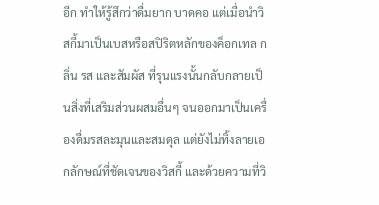อีก ทำให้รู้สึกว่าดื่มยาก บาดคอ แต่เมื่อนำวิสกี้มาเป็นเบสหรือสปิริตหลักของค็อกเทล กลิ่น รส และสัมผัส ที่รุนแรงนั้นกลับกลายเป็นสิ่งที่เสริมส่วนผสมอื่นๆ จนออกมาเป็นเครื่องดื่มรสละมุนและสมดุล แต่ยังไม่ทิ้งลายเอกลักษณ์ที่ชัดเจนของวิสกี้ และด้วยความที่วิ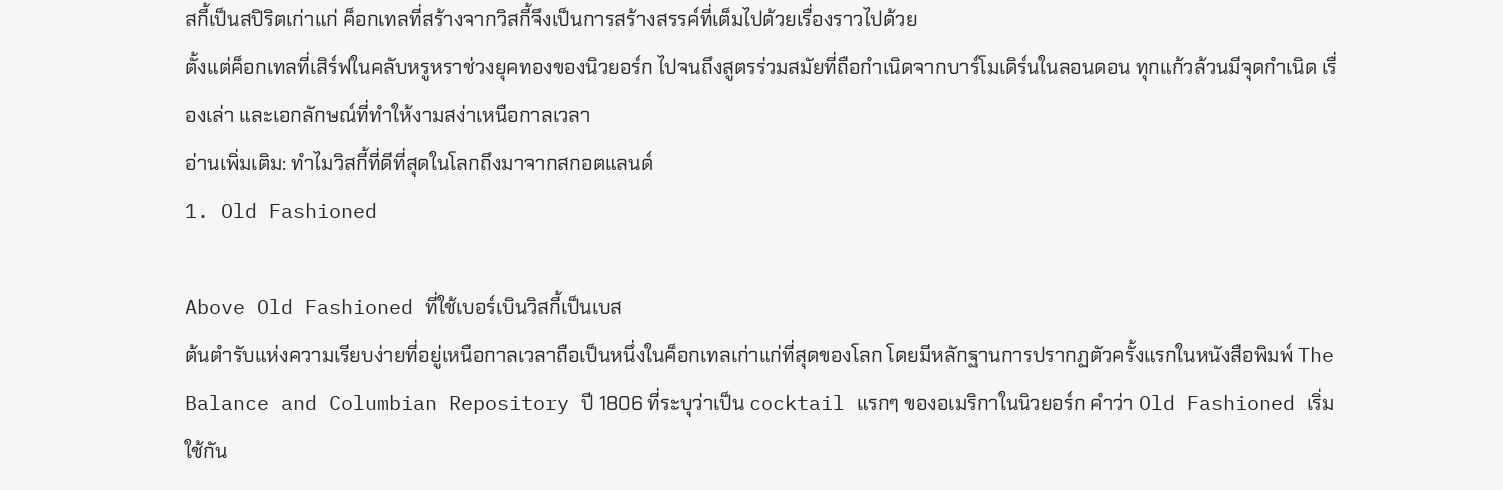สกี้เป็นสปิริตเก่าแก่ ค็อกเทลที่สร้างจากวิสกี้จึงเป็นการสร้างสรรค์ที่เต็มไปด้วยเรื่องราวไปด้วย
ตั้งแต่ค็อกเทลที่เสิร์ฟในคลับหรูหราช่วงยุคทองของนิวยอร์ก ไปจนถึงสูตรร่วมสมัยที่ถือกำเนิดจากบาร์โมเดิร์นในลอนดอน ทุกแก้วล้วนมีจุดกำเนิด เรื่องเล่า และเอกลักษณ์ที่ทำให้งามสง่าเหนือกาลเวลา
อ่านเพิ่มเติม: ทำไมวิสกี้ที่ดีที่สุดในโลกถึงมาจากสกอตแลนด์
1. Old Fashioned

Above Old Fashioned ที่ใช้เบอร์เบินวิสกี้เป็นเบส
ต้นตำรับแห่งความเรียบง่ายที่อยู่เหนือกาลเวลาถือเป็นหนึ่งในค็อกเทลเก่าแก่ที่สุดของโลก โดยมีหลักฐานการปรากฏตัวครั้งแรกในหนังสือพิมพ์ The Balance and Columbian Repository ปี 1806 ที่ระบุว่าเป็น cocktail แรกๆ ของอเมริกาในนิวยอร์ก คำว่า Old Fashioned เริ่มใช้กัน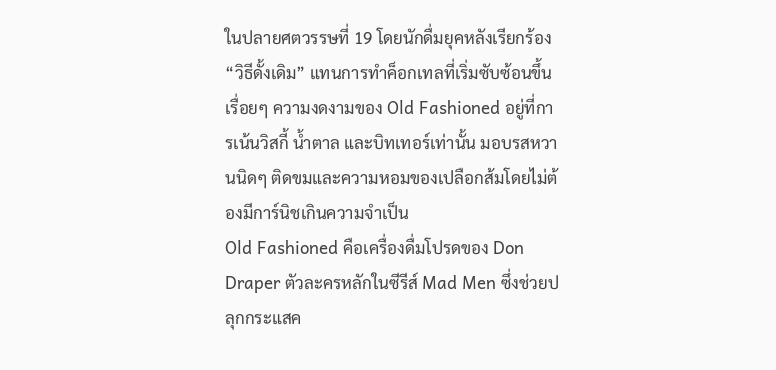ในปลายศตวรรษที่ 19 โดยนักดื่มยุคหลังเรียกร้อง “วิธีดั้งเดิม” แทนการทำค็อกเทลที่เริ่มซับซ้อนขึ้นเรื่อยๆ ความงดงามของ Old Fashioned อยู่ที่การเน้นวิสกี้ น้ำตาล และบิทเทอร์เท่านั้น มอบรสหวานนิดๆ ติดขมและความหอมของเปลือกส้มโดยไม่ต้องมีการ์นิชเกินความจำเป็น
Old Fashioned คือเครื่องดื่มโปรดของ Don Draper ตัวละครหลักในซีรีส์ Mad Men ซึ่งช่วยปลุกกระแสค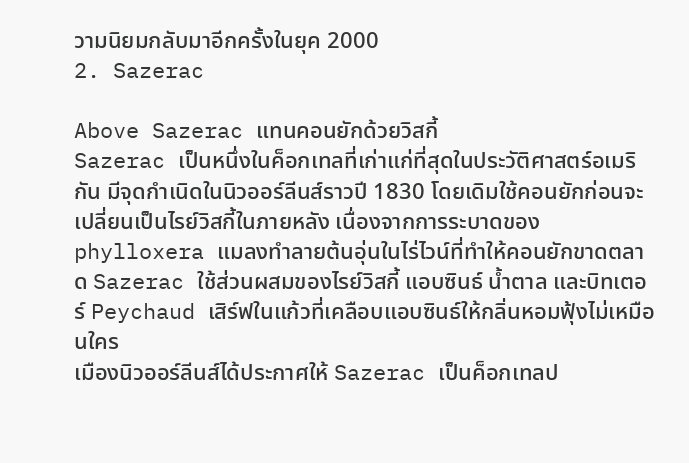วามนิยมกลับมาอีกครั้งในยุค 2000
2. Sazerac

Above Sazerac แทนคอนยักด้วยวิสกี้
Sazerac เป็นหนึ่งในค็อกเทลที่เก่าแก่ที่สุดในประวัติศาสตร์อเมริกัน มีจุดกำเนิดในนิวออร์ลีนส์ราวปี 1830 โดยเดิมใช้คอนยักก่อนจะเปลี่ยนเป็นไรย์วิสกี้ในภายหลัง เนื่องจากการระบาดของ phylloxera แมลงทำลายต้นอุ่นในไร่ไวน์ที่ทำให้คอนยักขาดตลาด Sazerac ใช้ส่วนผสมของไรย์วิสกี้ แอบซินธ์ น้ำตาล และบิทเตอร์ Peychaud เสิร์ฟในแก้วที่เคลือบแอบซินธ์ให้กลิ่นหอมฟุ้งไม่เหมือนใคร
เมืองนิวออร์ลีนส์ได้ประกาศให้ Sazerac เป็นค็อกเทลป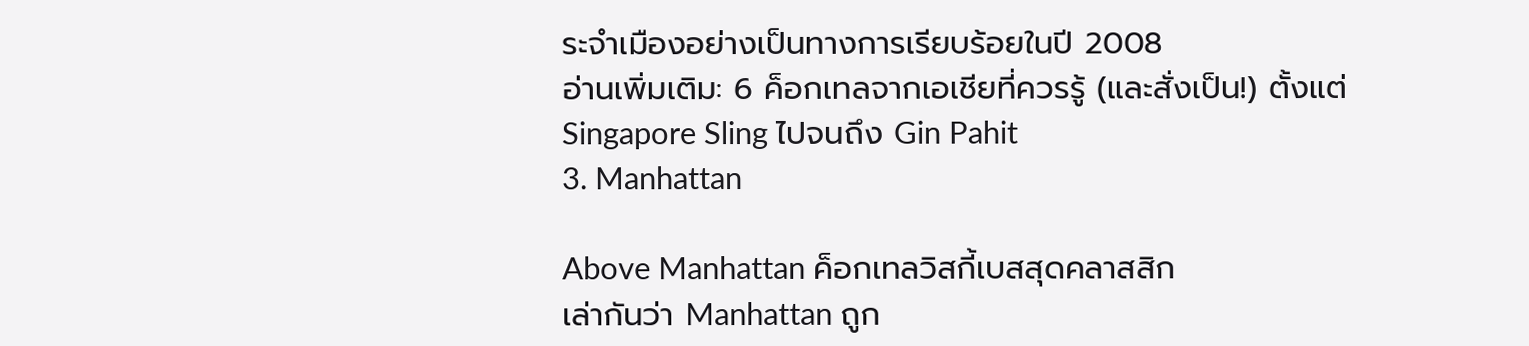ระจำเมืองอย่างเป็นทางการเรียบร้อยในปี 2008
อ่านเพิ่มเติม: 6 ค็อกเทลจากเอเชียที่ควรรู้ (และสั่งเป็น!) ตั้งแต่ Singapore Sling ไปจนถึง Gin Pahit
3. Manhattan

Above Manhattan ค็อกเทลวิสกี้เบสสุดคลาสสิก
เล่ากันว่า Manhattan ถูก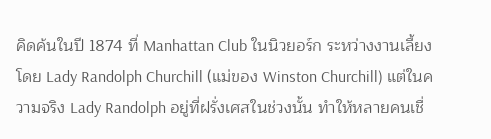คิดค้นในปี 1874 ที่ Manhattan Club ในนิวยอร์ก ระหว่างงานเลี้ยงโดย Lady Randolph Churchill (แม่ของ Winston Churchill) แต่ในความจริง Lady Randolph อยู่ที่ฝรั่งเศสในช่วงนั้น ทำให้หลายคนเชื่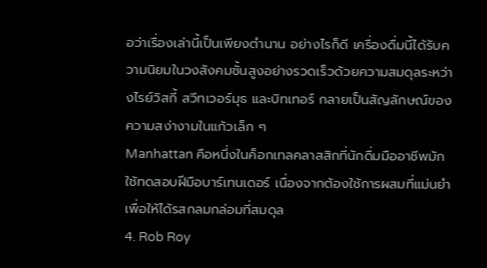อว่าเรื่องเล่านี้เป็นเพียงตำนาน อย่างไรก็ดี เครื่องดื่มนี้ได้รับความนิยมในวงสังคมชั้นสูงอย่างรวดเร็วด้วยความสมดุลระหว่างไรย์วิสกี้ สวีทเวอร์มุธ และบิทเทอร์ กลายเป็นสัญลักษณ์ของความสง่างามในแก้วเล็ก ๆ
Manhattan คือหนึ่งในค็อกเทลคลาสสิกที่นักดื่มมืออาชีพมักใช้ทดสอบฝีมือบาร์เทนเดอร์ เนื่องจากต้องใช้การผสมที่แม่นยำเพื่อให้ได้รสกลมกล่อมที่สมดุล
4. Rob Roy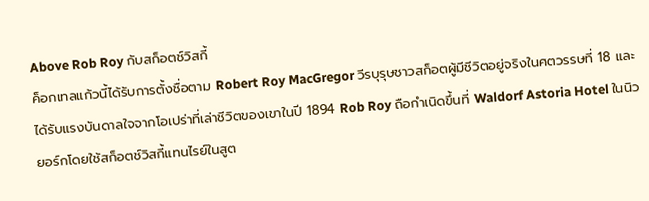Above Rob Roy กับสก็อตช์วิสกี้
ค็อกเทลแก้วนี้ได้รับการตั้งชื่อตาม Robert Roy MacGregor วีรบุรุษชาวสก็อตผู้มีชีวิตอยู่จริงในศตวรรษที่ 18 และได้รับแรงบันดาลใจจากโอเปร่าที่เล่าชีวิตของเขาในปี 1894 Rob Roy ถือกำเนิดขึ้นที่ Waldorf Astoria Hotel ในนิวยอร์กโดยใช้สก็อตช์วิสกี้แทนไรย์ในสูต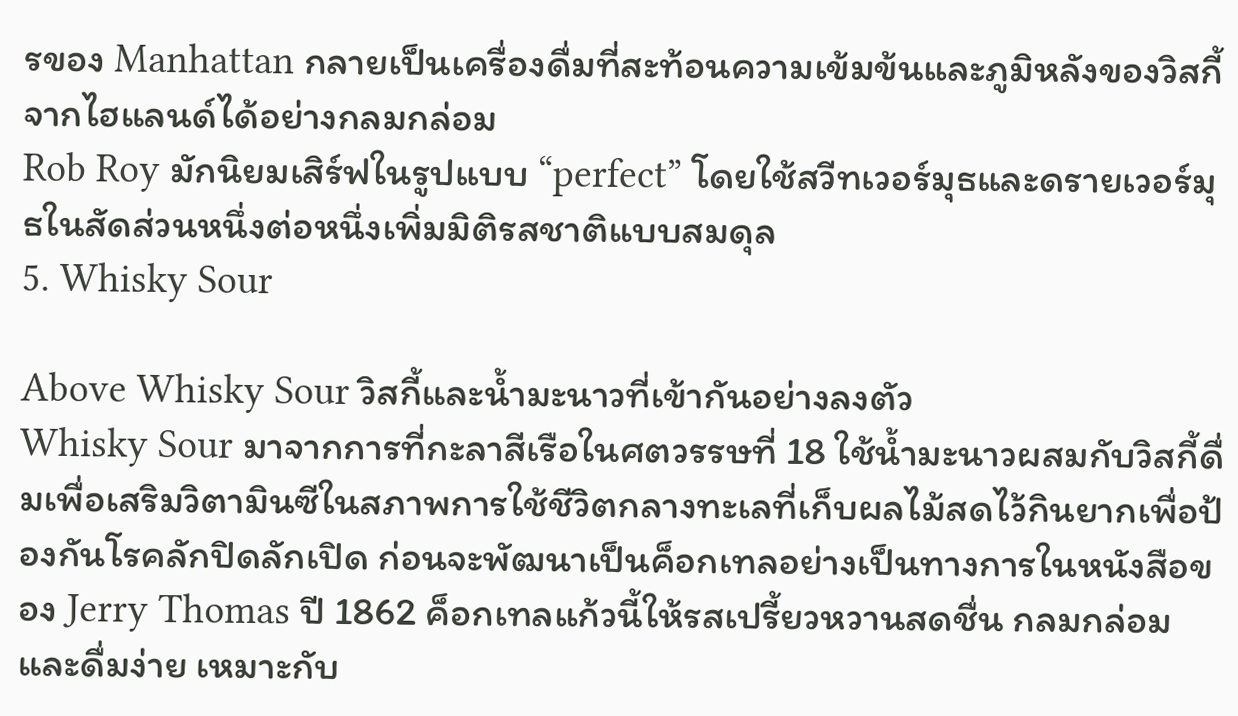รของ Manhattan กลายเป็นเครื่องดื่มที่สะท้อนความเข้มข้นและภูมิหลังของวิสกี้จากไฮแลนด์ได้อย่างกลมกล่อม
Rob Roy มักนิยมเสิร์ฟในรูปแบบ “perfect” โดยใช้สวีทเวอร์มุธและดรายเวอร์มุธในสัดส่วนหนึ่งต่อหนึ่งเพิ่มมิติรสชาติแบบสมดุล
5. Whisky Sour

Above Whisky Sour วิสกี้และน้ำมะนาวที่เข้ากันอย่างลงตัว
Whisky Sour มาจากการที่กะลาสีเรือในศตวรรษที่ 18 ใช้น้ำมะนาวผสมกับวิสกี้ดื่มเพื่อเสริมวิตามินซีในสภาพการใช้ชีวิตกลางทะเลที่เก็บผลไม้สดไว้กินยากเพื่อป้องกันโรคลักปิดลักเปิด ก่อนจะพัฒนาเป็นค็อกเทลอย่างเป็นทางการในหนังสือของ Jerry Thomas ปี 1862 ค็อกเทลแก้วนี้ให้รสเปรี้ยวหวานสดชื่น กลมกล่อม และดื่มง่าย เหมาะกับ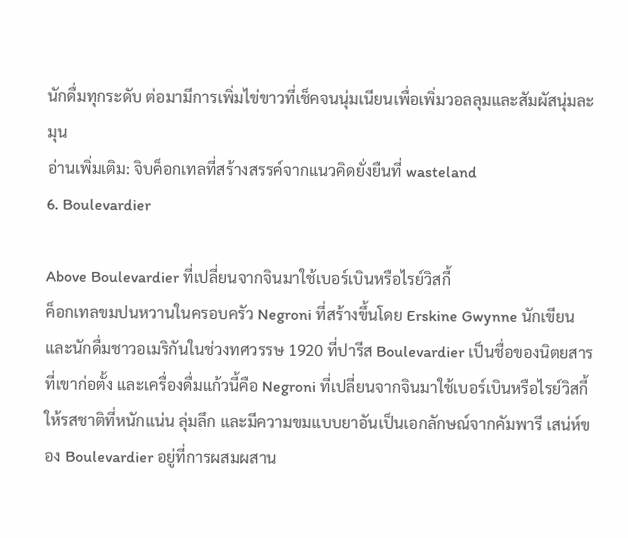นักดื่มทุกระดับ ต่อมามีการเพิ่มไข่ขาวที่เช็คจนนุ่มเนียนเพื่อเพิ่มวอลลุมและสัมผัสนุ่มละมุน
อ่านเพิ่มเติม: จิบค็อกเทลที่สร้างสรรค์จากแนวคิดยั่งยืนที่ wasteland
6. Boulevardier

Above Boulevardier ที่เปลี่ยนจากจินมาใช้เบอร์เบินหรือไรย์วิสกี้
ค็อกเทลขมปนหวานในครอบครัว Negroni ที่สร้างขึ้นโดย Erskine Gwynne นักเขียนและนักดื่มชาวอเมริกันในช่วงทศวรรษ 1920 ที่ปารีส Boulevardier เป็นชื่อของนิตยสารที่เขาก่อตั้ง และเครื่องดื่มแก้วนี้คือ Negroni ที่เปลี่ยนจากจินมาใช้เบอร์เบินหรือไรย์วิสกี้ ให้รสชาติที่หนักแน่น ลุ่มลึก และมีความขมแบบยาอันเป็นเอกลักษณ์จากคัมพารี เสน่ห์ของ Boulevardier อยู่ที่การผสมผสาน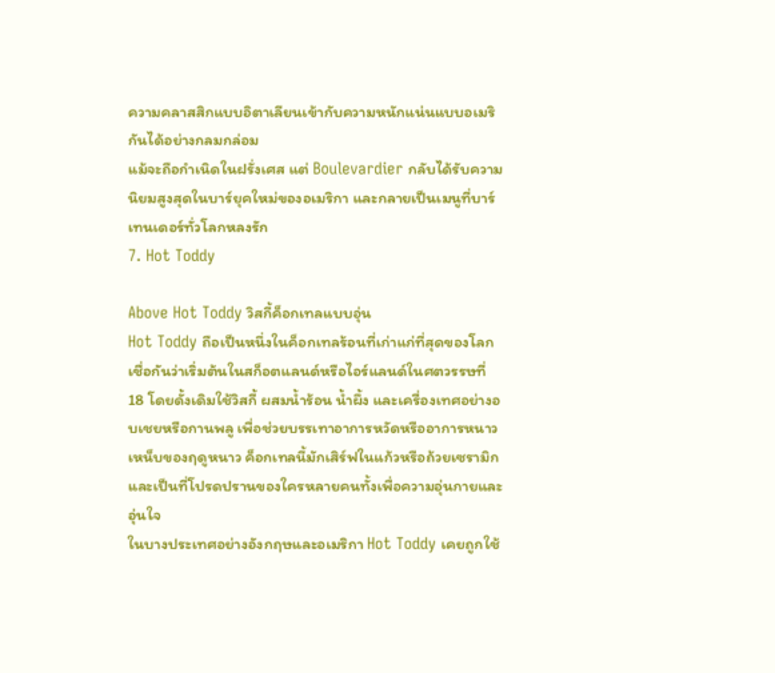ความคลาสสิกแบบอิตาเลียนเข้ากับความหนักแน่นแบบอเมริกันได้อย่างกลมกล่อม
แม้จะถือกำเนิดในฝรั่งเศส แต่ Boulevardier กลับได้รับความนิยมสูงสุดในบาร์ยุคใหม่ของอเมริกา และกลายเป็นเมนูที่บาร์เทนเดอร์ทั่วโลกหลงรัก
7. Hot Toddy

Above Hot Toddy วิสกี้ค็อกเทลแบบอุ่น
Hot Toddy ถือเป็นหนึ่งในค็อกเทลร้อนที่เก่าแก่ที่สุดของโลก เชื่อกันว่าเริ่มต้นในสก็อตแลนด์หรือไอร์แลนด์ในศตวรรษที่ 18 โดยดั้งเดิมใช้วิสกี้ ผสมน้ำร้อน น้ำผึ้ง และเครื่องเทศอย่างอบเชยหรือกานพลู เพื่อช่วยบรรเทาอาการหวัดหรืออาการหนาวเหน็บของฤดูหนาว ค็อกเทลนี้มักเสิร์ฟในแก้วหรือถ้วยเซรามิก และเป็นที่โปรดปรานของใครหลายคนทั้งเพื่อความอุ่นกายและอุ่นใจ
ในบางประเทศอย่างอังกฤษและอเมริกา Hot Toddy เคยถูกใช้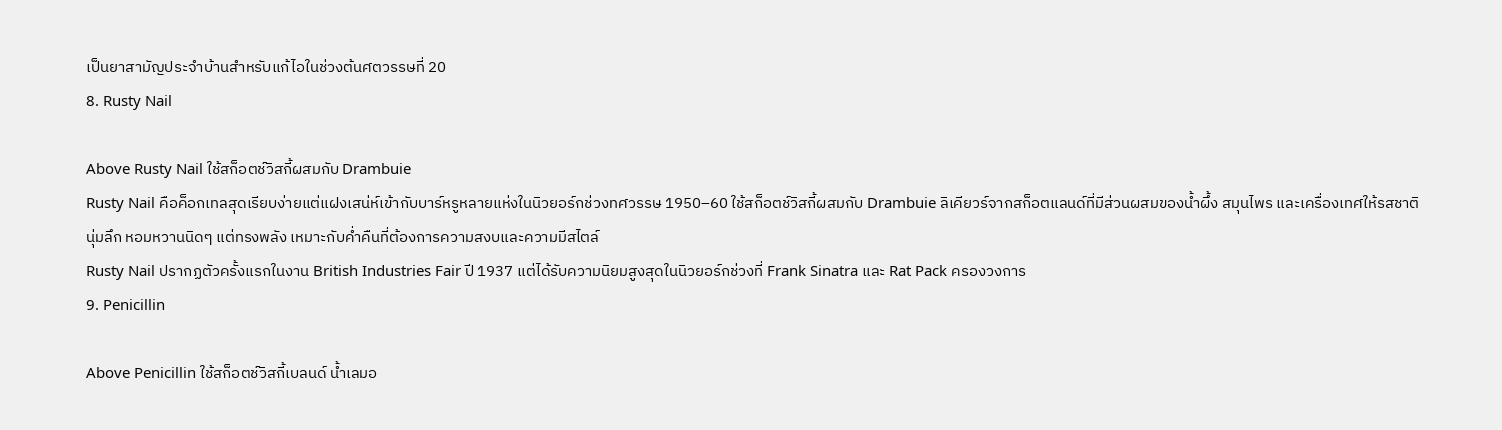เป็นยาสามัญประจำบ้านสำหรับแก้ไอในช่วงต้นศตวรรษที่ 20
8. Rusty Nail

Above Rusty Nail ใช้สก็อตช์วิสกี้ผสมกับ Drambuie
Rusty Nail คือค็อกเทลสุดเรียบง่ายแต่แฝงเสน่ห์เข้ากับบาร์หรูหลายแห่งในนิวยอร์กช่วงทศวรรษ 1950–60 ใช้สก็อตช์วิสกี้ผสมกับ Drambuie ลิเคียวร์จากสก็อตแลนด์ที่มีส่วนผสมของน้ำผึ้ง สมุนไพร และเครื่องเทศให้รสชาตินุ่มลึก หอมหวานนิดๆ แต่ทรงพลัง เหมาะกับค่ำคืนที่ต้องการความสงบและความมีสไตล์
Rusty Nail ปรากฏตัวครั้งแรกในงาน British Industries Fair ปี 1937 แต่ได้รับความนิยมสูงสุดในนิวยอร์กช่วงที่ Frank Sinatra และ Rat Pack ครองวงการ
9. Penicillin

Above Penicillin ใช้สก็อตช์วิสกี้เบลนด์ น้ำเลมอ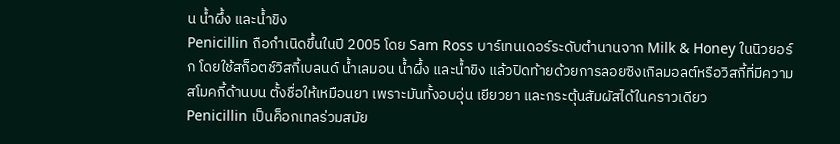น น้ำผึ้ง และน้ำขิง
Penicillin ถือกำเนิดขึ้นในปี 2005 โดย Sam Ross บาร์เทนเดอร์ระดับตำนานจาก Milk & Honey ในนิวยอร์ก โดยใช้สก็อตช์วิสกี้เบลนด์ น้ำเลมอน น้ำผึ้ง และน้ำขิง แล้วปิดท้ายด้วยการลอยซิงเกิลมอลต์หรือวิสกี้ที่มีความสโมคกี้ด้านบน ตั้งชื่อให้เหมือนยา เพราะมันทั้งอบอุ่น เยียวยา และกระตุ้นสัมผัสได้ในคราวเดียว
Penicillin เป็นค็อกเทลร่วมสมัย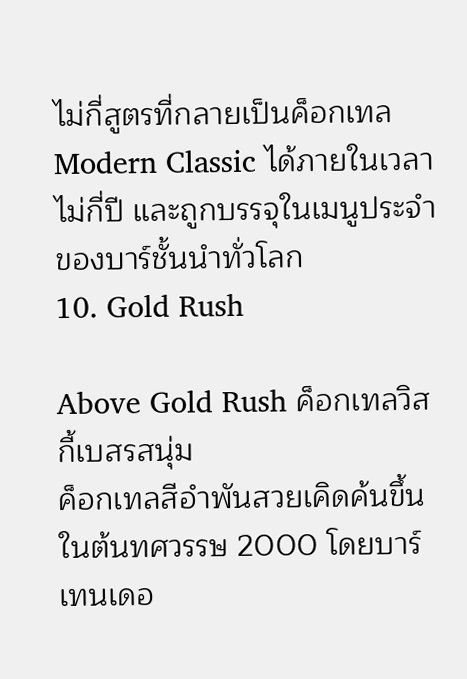ไม่กี่สูตรที่กลายเป็นค็อกเทล Modern Classic ได้ภายในเวลาไม่กี่ปี และถูกบรรจุในเมนูประจำของบาร์ชั้นนำทั่วโลก
10. Gold Rush

Above Gold Rush ค็อกเทลวิสกี้เบสรสนุ่ม
ค็อกเทลสีอำพันสวยเคิดค้นขึ้นในต้นทศวรรษ 2000 โดยบาร์เทนเดอ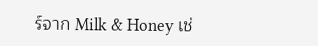ร์จาก Milk & Honey เช่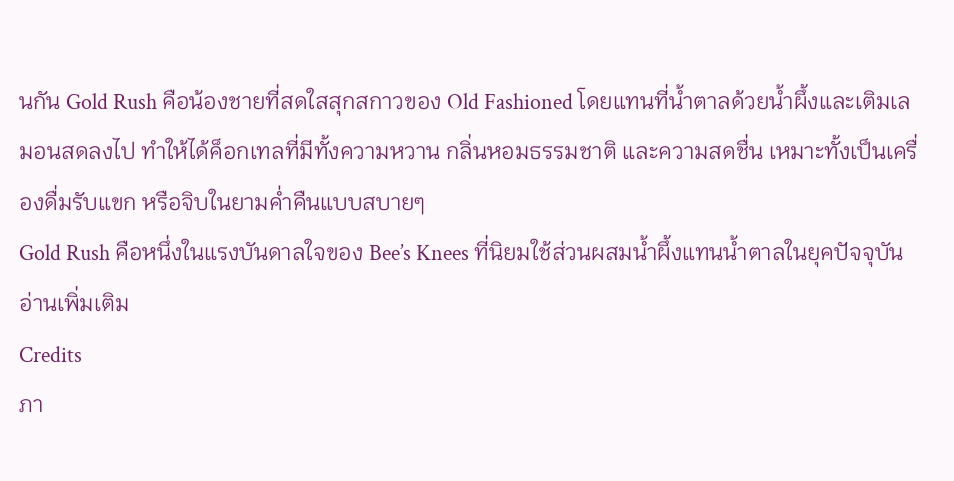นกัน Gold Rush คือน้องชายที่สดใสสุกสกาวของ Old Fashioned โดยแทนที่น้ำตาลด้วยน้ำผึ้งและเติมเลมอนสดลงไป ทำให้ได้ค็อกเทลที่มีทั้งความหวาน กลิ่นหอมธรรมชาติ และความสดชื่น เหมาะทั้งเป็นเครื่องดื่มรับแขก หรือจิบในยามค่ำคืนแบบสบายๆ
Gold Rush คือหนึ่งในแรงบันดาลใจของ Bee’s Knees ที่นิยมใช้ส่วนผสมน้ำผึ้งแทนน้ำตาลในยุคปัจจุบัน
อ่านเพิ่มเติม
Credits
ภา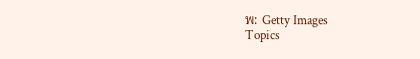พ: Getty Images
Topics